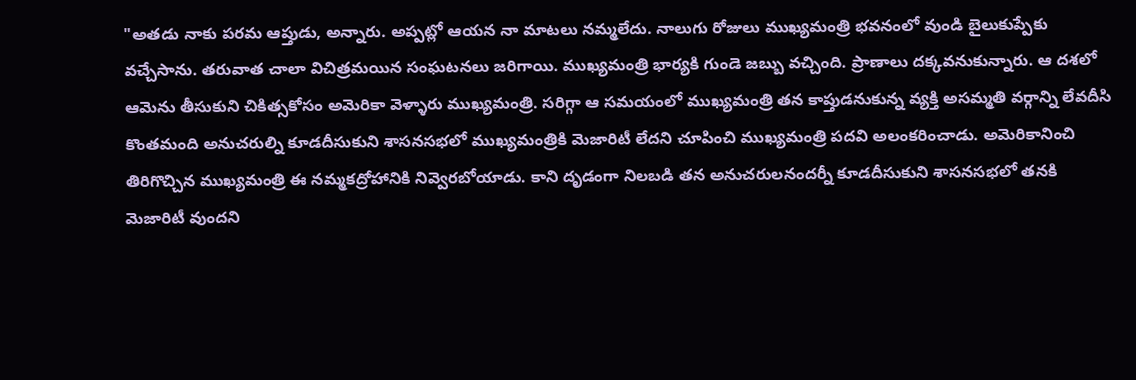"అతడు నాకు పరమ ఆప్తుడు, అన్నారు. అప్పట్లో ఆయన నా మాటలు నమ్మలేదు. నాలుగు రోజులు ముఖ్యమంత్రి భవనంలో వుండి బైలుకుప్పేకు వచ్చేసాను. తరువాత చాలా విచిత్రమయిన సంఘటనలు జరిగాయి. ముఖ్యమంత్రి భార్యకి గుండె జబ్బు వచ్చింది. ప్రాణాలు దక్కవనుకున్నారు. ఆ దశలో ఆమెను తీసుకుని చికిత్సకోసం అమెరికా వెళ్ళారు ముఖ్యమంత్రి. సరిగ్గా ఆ సమయంలో ముఖ్యమంత్రి తన కాప్తుడనుకున్న వ్యక్తి అసమ్మతి వర్గాన్ని లేవదీసి కొంతమంది అనుచరుల్ని కూడదీసుకుని శాసనసభలో ముఖ్యమంత్రికి మెజారిటీ లేదని చూపించి ముఖ్యమంత్రి పదవి అలంకరించాడు. అమెరికానించి తిరిగొచ్చిన ముఖ్యమంత్రి ఈ నమ్మకద్రోహానికి నివ్వెరబోయాడు. కాని దృడంగా నిలబడి తన అనుచరులనందర్నీ కూడదీసుకుని శాసనసభలో తనకి మెజారిటీ వుందని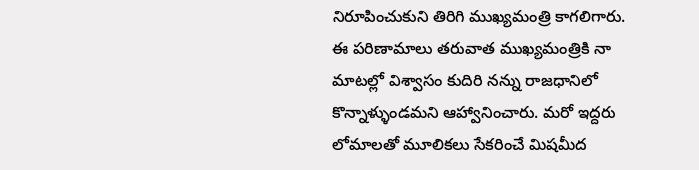నిరూపించుకుని తిరిగి ముఖ్యమంత్రి కాగలిగారు. ఈ పరిణామాలు తరువాత ముఖ్యమంత్రికి నా మాటల్లో విశ్వాసం కుదిరి నన్ను రాజధానిలో కొన్నాళ్ళుండమని ఆహ్వానించారు. మరో ఇద్దరు లోమాలతో మూలికలు సేకరించే మిషమీద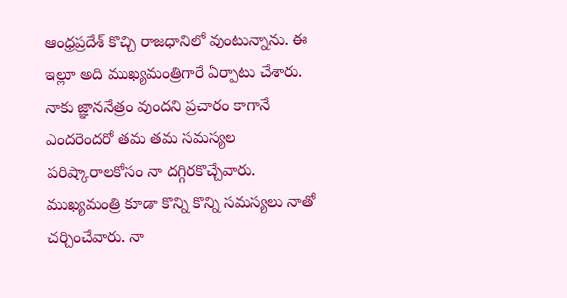ఆంధ్రప్రదేశ్ కొచ్చి రాజధానిలో వుంటున్నాను. ఈ ఇల్లూ అది ముఖ్యమంత్రిగారే ఏర్పాటు చేశారు. నాకు జ్ఞాననేత్రం వుందని ప్రచారం కాగానే ఎందరెందరో తమ తమ సమస్యల పరిష్కారాలకోసం నా దగ్గిరకొచ్చేవారు. ముఖ్యమంత్రి కూడా కొన్ని కొన్ని సమస్యలు నాతో చర్చించేవారు. నా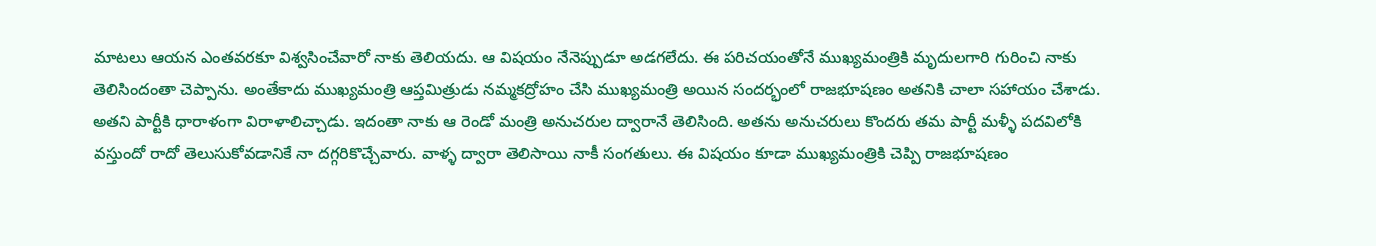మాటలు ఆయన ఎంతవరకూ విశ్వసించేవారో నాకు తెలియదు. ఆ విషయం నేనెప్పుడూ అడగలేదు. ఈ పరిచయంతోనే ముఖ్యమంత్రికి మృదులగారి గురించి నాకు తెలిసిందంతా చెప్పాను. అంతేకాదు ముఖ్యమంత్రి ఆప్తమిత్రుడు నమ్మకద్రోహం చేసి ముఖ్యమంత్రి అయిన సందర్భంలో రాజభూషణం అతనికి చాలా సహాయం చేశాడు. అతని పార్టీకి ధారాళంగా విరాళాలిచ్చాడు. ఇదంతా నాకు ఆ రెండో మంత్రి అనుచరుల ద్వారానే తెలిసింది. అతను అనుచరులు కొందరు తమ పార్టీ మళ్ళీ పదవిలోకి వస్తుందో రాదో తెలుసుకోవడానికే నా దగ్గరికొచ్చేవారు. వాళ్ళ ద్వారా తెలిసాయి నాకీ సంగతులు. ఈ విషయం కూడా ముఖ్యమంత్రికి చెప్పి రాజభూషణం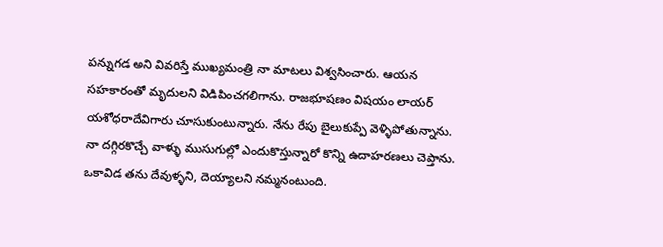పన్నుగడ అని వివరిస్తే ముఖ్యమంత్రి నా మాటలు విశ్వసించారు. ఆయన సహకారంతో మృదులని విడిపించగలిగాను. రాజభూషణం విషయం లాయర్ యశోధరాదేవిగారు చూసుకుంటున్నారు. నేను రేపు బైలుకుప్పే వెళ్ళిపోతున్నాను. నా దగ్గిరకొచ్చే వాళ్ళు ముసుగుల్లో ఎందుకొస్తున్నారో కొన్ని ఉదాహరణలు చెప్తాను.
ఒకావిడ తను దేవుళ్ళని, దెయ్యాలని నమ్మనంటుంది.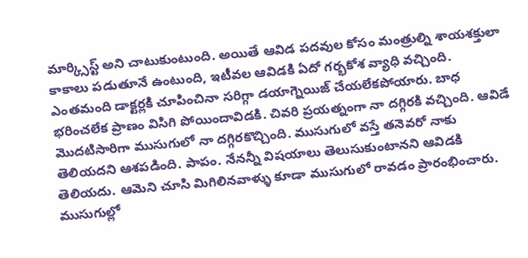మార్క్సిస్ట్ అని చాటుకుంటుంది. అయితే ఆవిడ పదవుల కోసం మంత్రుల్ని శాయశక్తులా కాకాలు పడుతూనే ఉంటుంది, ఇటీవల ఆవిడకి ఏదో గర్భకోశ వ్యాధి వచ్చింది. ఎంతమంది డాక్టర్లకి చూపించినా సరిగ్గా డయాగ్నెయిజ్ చేయలేకపోయారు. బాధ భరించలేక ప్రాణం విసిగి పోయిందావిడకి. చివరి ప్రయత్నంగా నా దగ్గిరకి వచ్చింది. ఆవిడే మొదటిసారిగా ముసుగులో నా దగ్గిరకొచ్చింది. ముసుగులో వస్తే తనెవరో నాకు తెలియదని ఆశపడింది. పాపం. నేనన్నీ విషయాలు తెలుసుకుంటానని ఆవిడకి తెలియదు. ఆమెని చూసి మిగిలినవాళ్ళు కూడా ముసుగులో రావడం ప్రారంభించారు. ముసుగుల్లో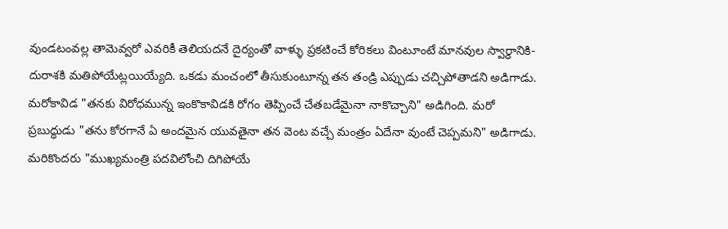వుండటంవల్ల తామెవ్వరో ఎవరికీ తెలియదనే దైర్యంతో వాళ్ళు ప్రకటించే కోరికలు వింటూంటే మానవుల స్వార్ధానికి- దురాశకి మతిపోయేట్లయియ్యేది. ఒకడు మంచంలో తీసుకుంటూన్న తన తండ్రి ఎప్పుడు చచ్చిపోతాడని అడిగాడు. మరోకావిడ "తనకు విరోధమున్న ఇంకొకావిడకి రోగం తెప్పించే చేతబడేమైనా నాకొచ్చాని" అడిగింది. మరో ప్రబుద్ధుడు "తను కోరగానే ఏ అందమైన యువతైనా తన వెంట వచ్చే మంత్రం ఏదేనా వుంటే చెప్పమని" అడిగాడు.
మరికొందరు "ముఖ్యమంత్రి పదవిలోంచి దిగిపోయే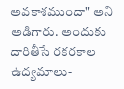అవకాశముందా" అని అడిగారు. అందుకు దారితీసే రకరకాల ఉద్యమాలు-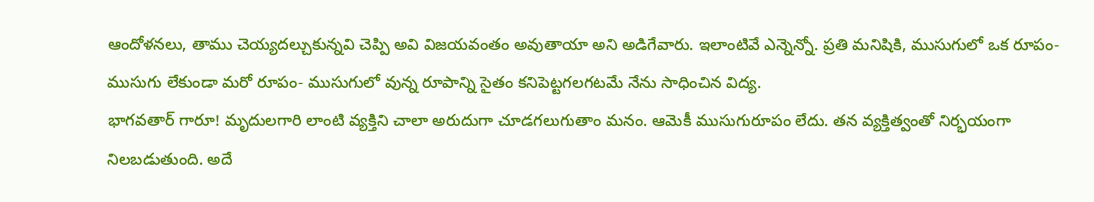ఆందోళనలు, తాము చెయ్యదల్చుకున్నవి చెప్పి అవి విజయవంతం అవుతాయా అని అడిగేవారు. ఇలాంటివే ఎన్నెన్నో. ప్రతి మనిషికి, ముసుగులో ఒక రూపం- ముసుగు లేకుండా మరో రూపం- ముసుగులో వున్న రూపాన్ని సైతం కనిపెట్టగలగటమే నేను సాధించిన విద్య.
భాగవతార్ గారూ! మృదులగారి లాంటి వ్యక్తిని చాలా అరుదుగా చూడగలుగుతాం మనం. ఆమెకీ ముసుగురూపం లేదు. తన వ్యక్తిత్వంతో నిర్భయంగా నిలబడుతుంది. అదే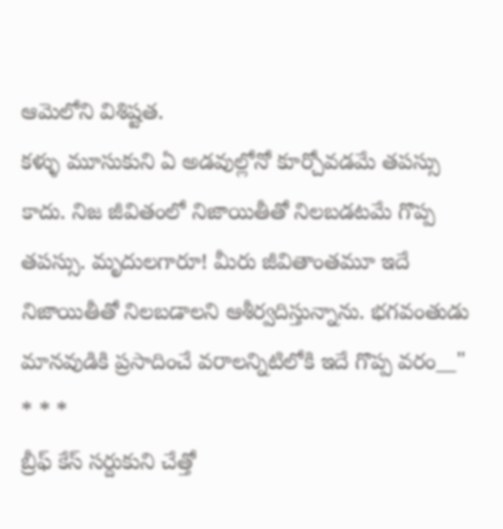ఆమెలోని విశిష్టత.
కళ్ళు మూసుకుని ఏ అడవుల్లోనో కూర్చోవడమే తపస్సు కాదు. నిజ జీవితంలో నిజాయితీతో నిలబడటమే గొప్ప తపస్సు. మృదులగారూ! మీరు జీవితాంతమూ ఇదే నిజాయితీతో నిలబడాలని ఆశీర్వదిస్తున్నాను. భగవంతుడు మానవుడికి ప్రసాదించే వరాలన్నిటిలోకి ఇదే గొప్ప వరం__"
* * *
బ్రీఫ్ కేస్ సర్దుకుని చేత్తో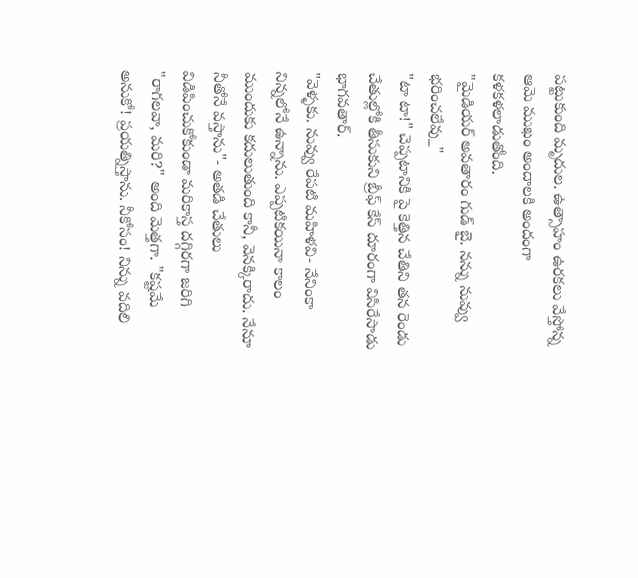పట్టుకుంది మృదుల. ఉత్సాహం ఉరకలు వేస్తోన్న ఆమె ముఖం అందాలకి అందంగా కళకళలాడుతోంది.
"మైడియర్ అవతారం గుడ్ బై. నన్ను నువ్వు భరించలేవు_"
"టా టా!" చెప్పటానికి పై కెత్తిన చేతిని తన రెండు చేతుల్లోకి తీసుకుని బ్రీఫ్ కేస్ దూరంగా విసిరేసాడు భాగవతార్.
"వెళ్ళకు. నువ్వు రేపటి మహిళవి- నేనింకా నిన్నలోనే ఉన్నాను. ఎప్పటికయినా కాలం ముందుకు కదులుతుంది కానీ, వెనక్కిరాదు. నేనూ నీతోనే వస్తాను"- అతడి చేతులు విడిపించుకోకుండా మరికాస్త దగ్గిరగా జరిగి "రాగలవా, మరి?" అంది మెత్తగా. "కష్టమే అనుకో! ప్రయత్నిస్తాను. నీకోసం! నిన్ను వదిలి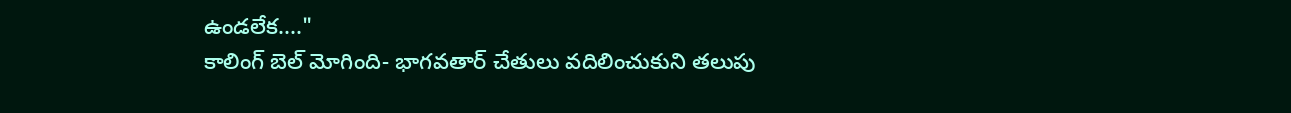ఉండలేక...."
కాలింగ్ బెల్ మోగింది- భాగవతార్ చేతులు వదిలించుకుని తలుపు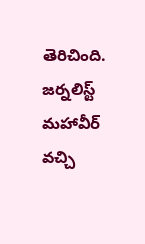తెరిచింది. జర్నలిస్ట్ మహావీర్ వచ్చి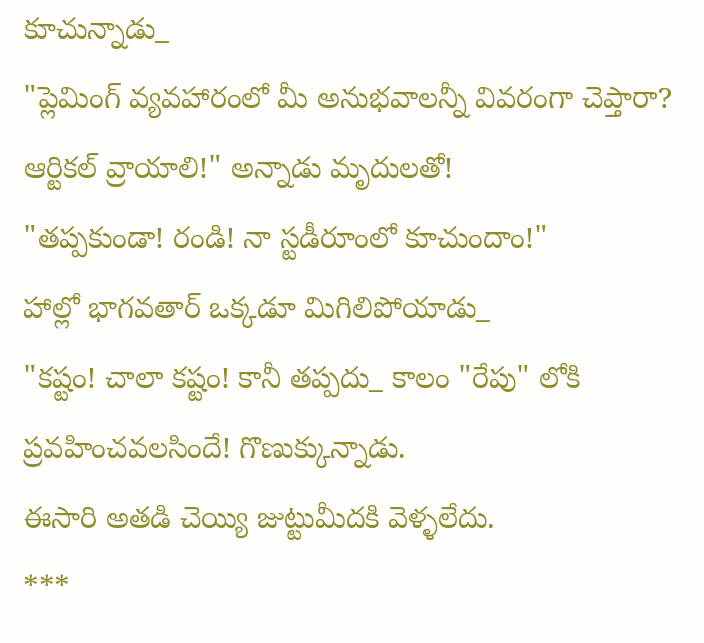కూచున్నాడు_
"ప్లెమింగ్ వ్యవహారంలో మీ అనుభవాలన్నీ వివరంగా చెప్తారా? ఆర్టికల్ వ్రాయాలి!" అన్నాడు మృదులతో!
"తప్పకుండా! రండి! నా స్టడీరూంలో కూచుందాం!"
హాల్లో భాగవతార్ ఒక్కడూ మిగిలిపోయాడు_
"కష్టం! చాలా కష్టం! కానీ తప్పదు_ కాలం "రేపు" లోకి ప్రవహించవలసిందే! గొణుక్కున్నాడు.
ఈసారి అతడి చెయ్యి జుట్టుమీదకి వెళ్ళలేదు.
***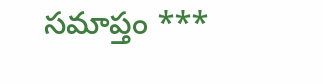సమాప్తం ***